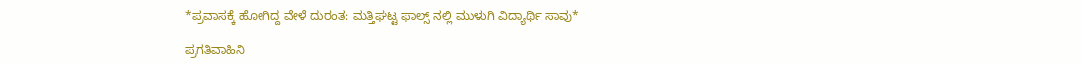*ಪ್ರವಾಸಕ್ಕೆ ಹೋಗಿದ್ದ ವೇಳೆ ದುರಂತ: ಮತ್ತಿಘಟ್ಟ ಫಾಲ್ಸ್ ನಲ್ಲಿ ಮುಳುಗಿ ವಿದ್ಯಾರ್ಥಿ ಸಾವು*

ಪ್ರಗತಿವಾಹಿನಿ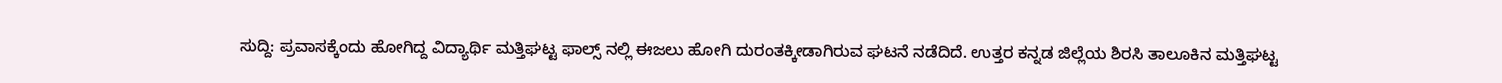ಸುದ್ದಿ: ಪ್ರವಾಸಕ್ಕೆಂದು ಹೋಗಿದ್ದ ವಿದ್ಯಾರ್ಥಿ ಮತ್ತಿಘಟ್ಟ ಫಾಲ್ಸ್ ನಲ್ಲಿ ಈಜಲು ಹೋಗಿ ದುರಂತಕ್ಕೀಡಾಗಿರುವ ಘಟನೆ ನಡೆದಿದೆ. ಉತ್ತರ ಕನ್ನಡ ಜಿಲ್ಲೆಯ ಶಿರಸಿ ತಾಲೂಕಿನ ಮತ್ತಿಘಟ್ಟ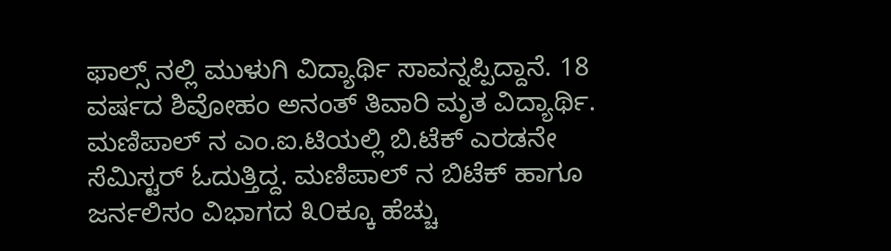ಫಾಲ್ಸ್ ನಲ್ಲಿ ಮುಳುಗಿ ವಿದ್ಯಾರ್ಥಿ ಸಾವನ್ನಪ್ಪಿದ್ದಾನೆ. 18 ವರ್ಷದ ಶಿವೋಹಂ ಅನಂತ್ ತಿವಾರಿ ಮೃತ ವಿದ್ಯಾರ್ಥಿ. ಮಣಿಪಾಲ್ ನ ಎಂ.ಐ.ಟಿಯಲ್ಲಿ ಬಿ.ಟೆಕ್ ಎರಡನೇ ಸೆಮಿಸ್ಟರ್ ಓದುತ್ತಿದ್ದ. ಮಣಿಪಾಲ್ ನ ಬಿಟೆಕ್ ಹಾಗೂ ಜರ್ನಲಿಸಂ ವಿಭಾಗದ ೩೦ಕ್ಕೂ ಹೆಚ್ಚು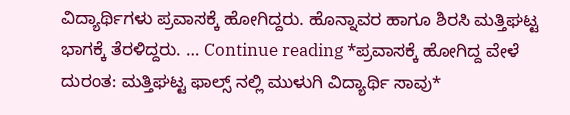ವಿದ್ಯಾರ್ಥಿಗಳು ಪ್ರವಾಸಕ್ಕೆ ಹೋಗಿದ್ದರು. ಹೊನ್ನಾವರ ಹಾಗೂ ಶಿರಸಿ ಮತ್ತಿಘಟ್ಟ ಭಾಗಕ್ಕೆ ತೆರಳಿದ್ದರು. … Continue reading *ಪ್ರವಾಸಕ್ಕೆ ಹೋಗಿದ್ದ ವೇಳೆ ದುರಂತ: ಮತ್ತಿಘಟ್ಟ ಫಾಲ್ಸ್ ನಲ್ಲಿ ಮುಳುಗಿ ವಿದ್ಯಾರ್ಥಿ ಸಾವು*